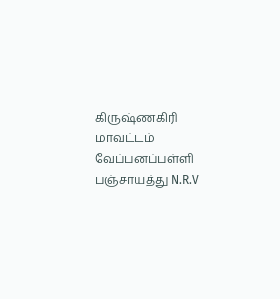கிருஷ்ணகிரி மாவட்டம் வேப்பனப்பள்ளி பஞ்சாயத்து N.R.V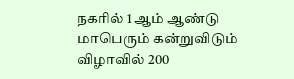நகரில் 1 ஆம் ஆண்டு மாபெரும் கன்றுவிடும்
விழாவில் 200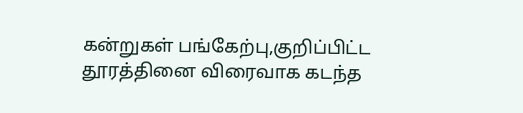கன்றுகள் பங்கேற்பு,குறிப்பிட்ட தூரத்தினை விரைவாக கடந்த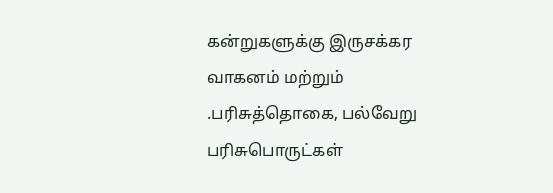கன்றுகளுக்கு இருசக்கர வாகனம் மற்றும்
.பரிசுத்தொகை, பல்வேறு பரிசுபொருட்கள்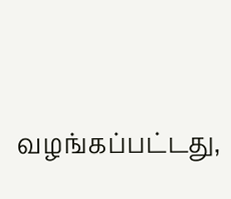வழங்கப்பட்டது,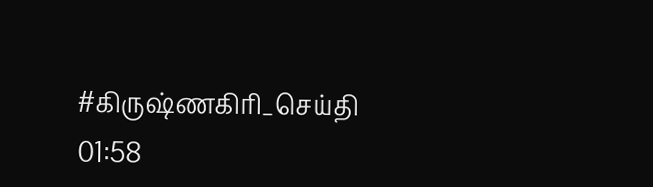#கிருஷ்ணகிரி_செய்தி
01:58